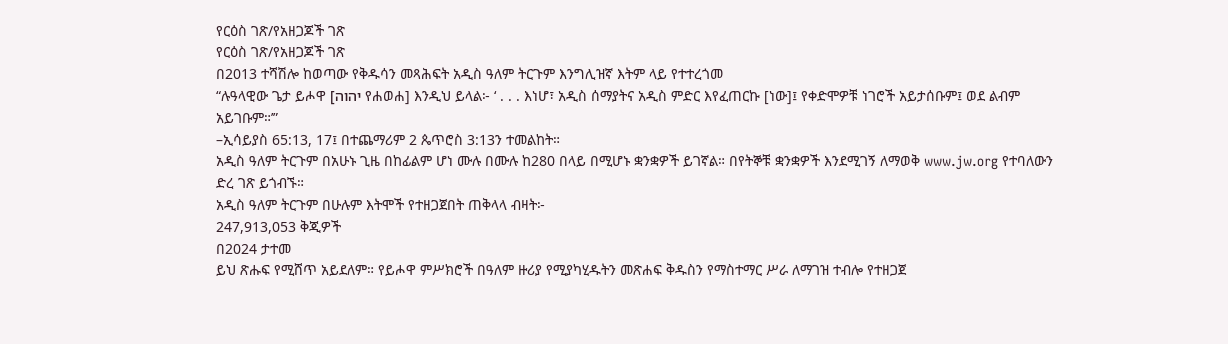የርዕስ ገጽ/የአዘጋጆች ገጽ
የርዕስ ገጽ/የአዘጋጆች ገጽ
በ2013 ተሻሽሎ ከወጣው የቅዱሳን መጻሕፍት አዲስ ዓለም ትርጉም እንግሊዝኛ እትም ላይ የተተረጎመ
“ሉዓላዊው ጌታ ይሖዋ [יהוה የሐወሐ] እንዲህ ይላል፦ ‘ . . . እነሆ፣ አዲስ ሰማያትና አዲስ ምድር እየፈጠርኩ [ነው]፤ የቀድሞዎቹ ነገሮች አይታሰቡም፤ ወደ ልብም አይገቡም።’”
–ኢሳይያስ 65:13, 17፤ በተጨማሪም 2 ጴጥሮስ 3:13ን ተመልከት።
አዲስ ዓለም ትርጉም በአሁኑ ጊዜ በከፊልም ሆነ ሙሉ በሙሉ ከ280 በላይ በሚሆኑ ቋንቋዎች ይገኛል። በየትኞቹ ቋንቋዎች እንደሚገኝ ለማወቅ www.jw.org የተባለውን ድረ ገጽ ይጎብኙ።
አዲስ ዓለም ትርጉም በሁሉም እትሞች የተዘጋጀበት ጠቅላላ ብዛት፦
247,913,053 ቅጂዎች
በ2024 ታተመ
ይህ ጽሑፍ የሚሸጥ አይደለም። የይሖዋ ምሥክሮች በዓለም ዙሪያ የሚያካሂዱትን መጽሐፍ ቅዱስን የማስተማር ሥራ ለማገዝ ተብሎ የተዘጋጀ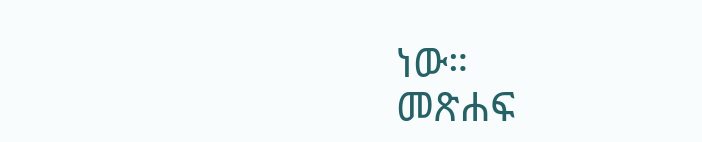ነው።
መጽሐፍ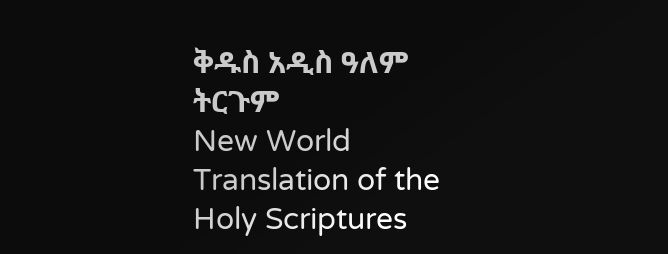ቅዱስ አዲስ ዓለም ትርጉም
New World Translation of the Holy Scriptures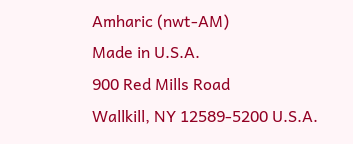Amharic (nwt-AM)
Made in U.S.A.
900 Red Mills Road
Wallkill, NY 12589-5200 U.S.A.